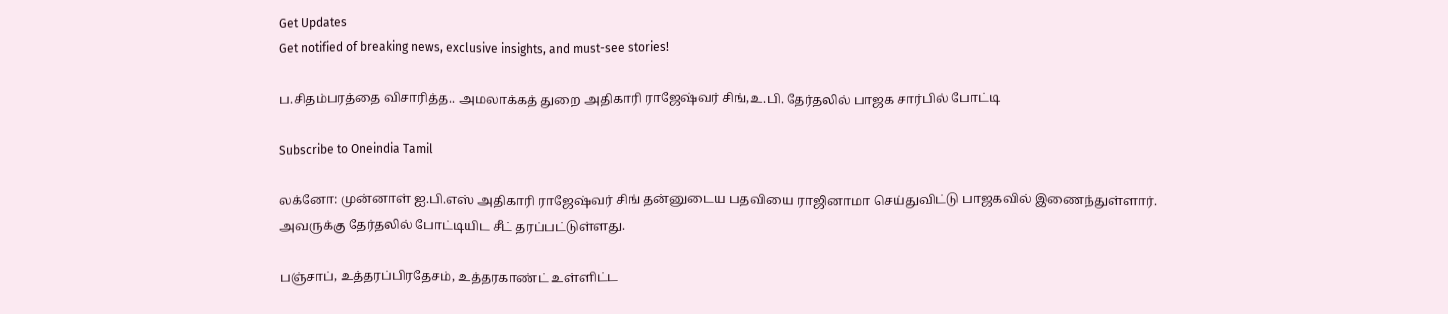Get Updates
Get notified of breaking news, exclusive insights, and must-see stories!

ப.சிதம்பரத்தை விசாரித்த.. அமலாக்கத் துறை அதிகாரி ராஜேஷ்வர் சிங்,உ.பி. தேர்தலில் பாஜக சார்பில் போட்டி

Subscribe to Oneindia Tamil

லக்னோ: முன்னாள் ஐ.பி.எஸ் அதிகாரி ராஜேஷ்வர் சிங் தன்னுடைய பதவியை ராஜினாமா செய்துவிட்டு பாஜகவில் இணைந்துள்ளார். அவருக்கு தேர்தலில் போட்டியிட சீட் தரப்பட்டுள்ளது.

பஞ்சாப், உத்தரப்பிரதேசம், உத்தரகாண்ட் உள்ளிட்ட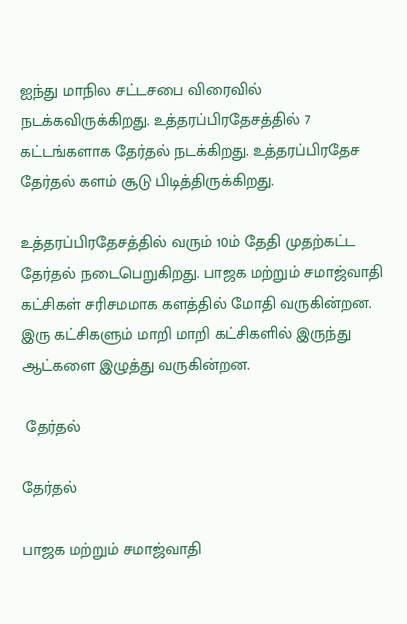ஐந்து மாநில சட்டசபை விரைவில் நடக்கவிருக்கிறது. உத்தரப்பிரதேசத்தில் 7 கட்டங்களாக தேர்தல் நடக்கிறது. உத்தரப்பிரதேச தேர்தல் களம் சூடு பிடித்திருக்கிறது.

உத்தரப்பிரதேசத்தில் வரும் 10ம் தேதி முதற்கட்ட தேர்தல் நடைபெறுகிறது. பாஜக மற்றும் சமாஜ்வாதி கட்சிகள் சரிசமமாக களத்தில் மோதி வருகின்றன. இரு கட்சிகளும் மாறி மாறி கட்சிகளில் இருந்து ஆட்களை இழுத்து வருகின்றன.

 தேர்தல்

தேர்தல்

பாஜக மற்றும் சமாஜ்வாதி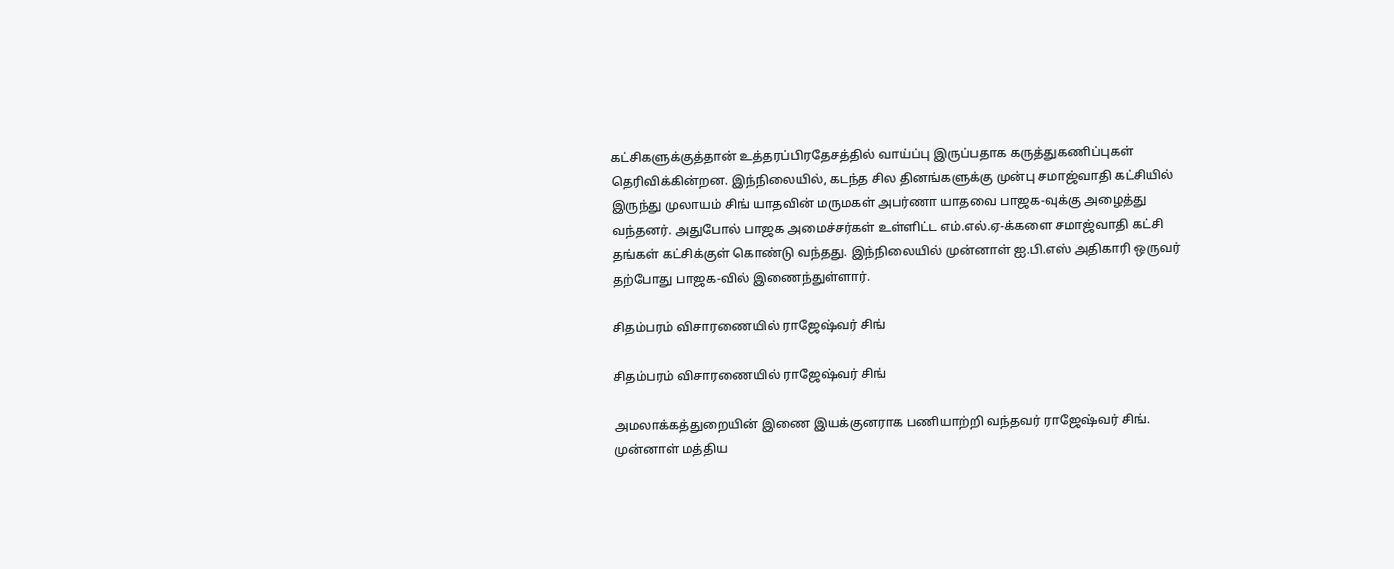கட்சிகளுக்குத்தான் உத்தரப்பிரதேசத்தில் வாய்ப்பு இருப்பதாக கருத்துகணிப்புகள் தெரிவிக்கின்றன. இந்நிலையில், கடந்த சில தினங்களுக்கு முன்பு சமாஜ்வாதி கட்சியில் இருந்து முலாயம் சிங் யாதவின் மருமகள் அபர்ணா யாதவை பாஜக-வுக்கு அழைத்து வந்தனர். அதுபோல் பாஜக அமைச்சர்கள் உள்ளிட்ட எம்.எல்.ஏ-க்களை சமாஜ்வாதி கட்சி தங்கள் கட்சிக்குள் கொண்டு வந்தது. இந்நிலையில் முன்னாள் ஐ.பி.எஸ் அதிகாரி ஒருவர் தற்போது பாஜக-வில் இணைந்துள்ளார்.

சிதம்பரம் விசாரணையில் ராஜேஷ்வர் சிங்

சிதம்பரம் விசாரணையில் ராஜேஷ்வர் சிங்

அமலாக்கத்துறையின் இணை இயக்குனராக பணியாற்றி வந்தவர் ராஜேஷ்வர் சிங். முன்னாள் மத்திய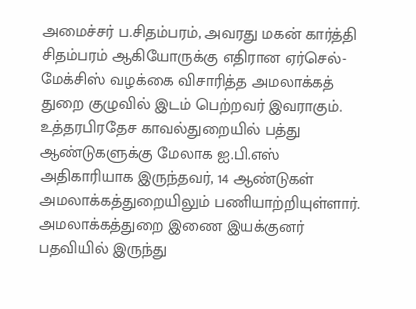அமைச்சர் ப.சிதம்பரம், அவரது மகன் கார்த்தி சிதம்பரம் ஆகியோருக்கு எதிரான ஏர்செல்-மேக்சிஸ் வழக்கை விசாரித்த அமலாக்கத் துறை குழுவில் இடம் பெற்றவர் இவராகும். உத்தரபிரதேச காவல்துறையில் பத்து ஆண்டுகளுக்கு மேலாக ஐ.பி.எஸ் அதிகாரியாக இருந்தவர், 14 ஆண்டுகள் அமலாக்கத்துறையிலும் பணியாற்றியுள்ளார். அமலாக்கத்துறை இணை இயக்குனர் பதவியில் இருந்து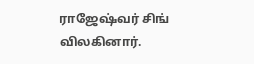ராஜேஷ்வர் சிங் விலகினார்.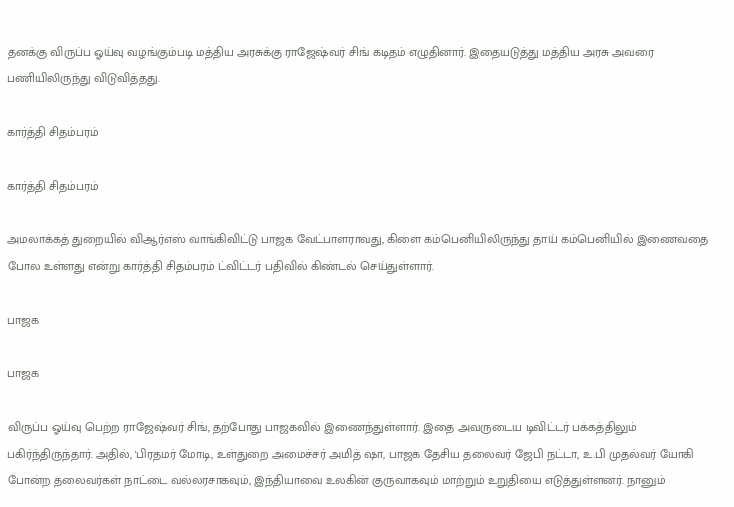தனக்கு விருப்ப ஓய்வு வழங்கும்படி மத்திய அரசுக்கு ராஜேஷ்வர் சிங் கடிதம் எழுதினார். இதையடுத்து மத்திய அரசு அவரை பணியிலிருந்து விடுவித்தது.

கார்த்தி சிதம்பரம்

கார்த்தி சிதம்பரம்

அமலாக்கத் துறையில் விஆர்எஸ் வாங்கிவிட்டு பாஜக வேட்பாளராவது, கிளை கம்பெனியிலிருந்து தாய் கம்பெனியில் இணைவதை போல உள்ளது என்று கார்த்தி சிதம்பரம் ட்விட்டர் பதிவில் கிண்டல் செய்துள்ளார்.

பாஜக‌

பாஜக‌

விருப்ப ஓய்வு பெற்ற ராஜேஷ்வர் சிங், தற்போது பாஜகவில் இணைந்துள்ளார். இதை அவருடைய டிவிட்டர் பக்கத்திலும் பகிர்ந்திருந்தார். அதில், 'பிரதமர் மோடி, உள்துறை அமைச்சர் அமித் ஷா, பாஜக தேசிய தலைவர் ஜேபி நட்டா, உ.பி முதல்வர் யோகி போன்ற தலைவர்கள் நாட்டை வல்லரசாகவும், இந்தியாவை உலகின் குருவாகவும் மாற்றும் உறுதியை எடுத்துள்ளனர். நானும்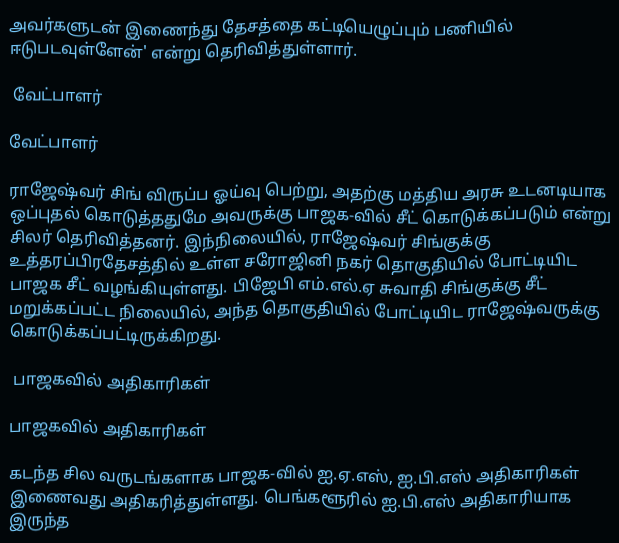அவர்களுடன் இணைந்து தேசத்தை கட்டியெழுப்பும் பணியில் ஈடுபடவுள்ளேன்' என்று தெரிவித்துள்ளார்.

 வேட்பாளர்

வேட்பாளர்

ராஜேஷ்வர் சிங் விருப்ப ஓய்வு பெற்று, அதற்கு மத்திய அரசு உடனடியாக ஒப்புதல் கொடுத்ததுமே அவருக்கு பாஜக-வில் சீட் கொடுக்கப்படும் என்று சிலர் தெரிவித்தனர். இந்நிலையில், ராஜேஷ்வர் சிங்குக்கு உத்தரப்பிரதேசத்தில் உள்ள சரோஜினி நகர் தொகுதியில் போட்டியிட பாஜக சீட் வழங்கியுள்ளது. பிஜேபி எம்.எல்.ஏ சுவாதி சிங்குக்கு சீட் மறுக்கப்பட்ட நிலையில், அந்த தொகுதியில் போட்டியிட ராஜேஷ்வருக்கு கொடுக்கப்பட்டிருக்கிறது.

 பாஜகவில் அதிகாரிகள்

பாஜகவில் அதிகாரிகள்

கடந்த சில வருடங்களாக பாஜக-வில் ஐ.ஏ.எஸ், ஐ.பி.எஸ் அதிகாரிகள் இணைவது அதிகரித்துள்ளது. பெங்களூரில் ஐ.பி.எஸ் அதிகாரியாக இருந்த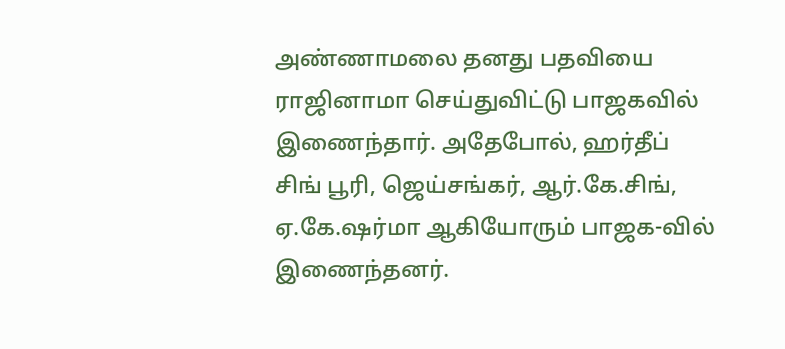அண்ணாமலை தனது பதவியை ராஜினாமா செய்துவிட்டு பாஜகவில் இணைந்தார். அதேபோல், ஹர்தீப் சிங் பூரி, ஜெய்சங்கர், ஆர்.கே.சிங், ஏ.கே.ஷர்மா ஆகியோரும் பாஜக-வில் இணைந்தனர்.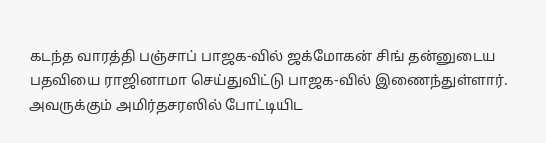கடந்த வாரத்தி பஞ்சாப் பாஜக-வில் ஜக்மோகன் சிங் தன்னுடைய பதவியை ராஜினாமா செய்துவிட்டு பாஜக-வில் இணைந்துள்ளார். அவருக்கும் அமிர்தசரஸில் போட்டியிட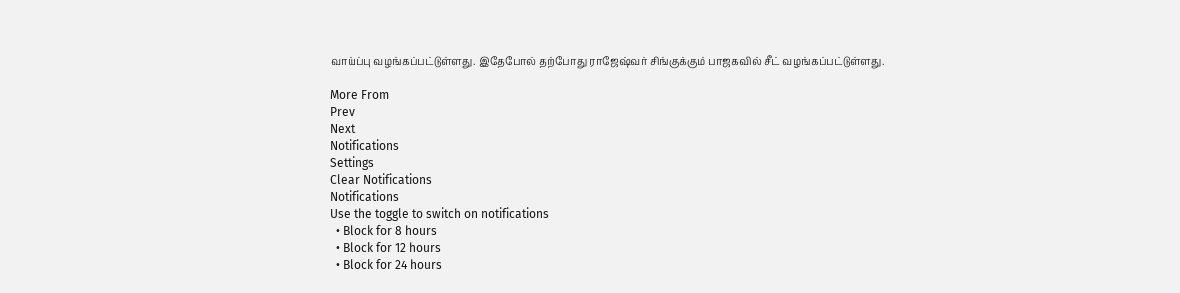வாய்ப்பு வழங்கப்பட்டுள்ளது. இதேபோல் தற்போது ராஜேஷ்வர் சிங்குக்கும் பாஜகவில் சீட் வழங்கப்பட்டுள்ளது.

More From
Prev
Next
Notifications
Settings
Clear Notifications
Notifications
Use the toggle to switch on notifications
  • Block for 8 hours
  • Block for 12 hours
  • Block for 24 hours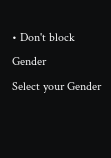• Don't block
Gender
Select your Gender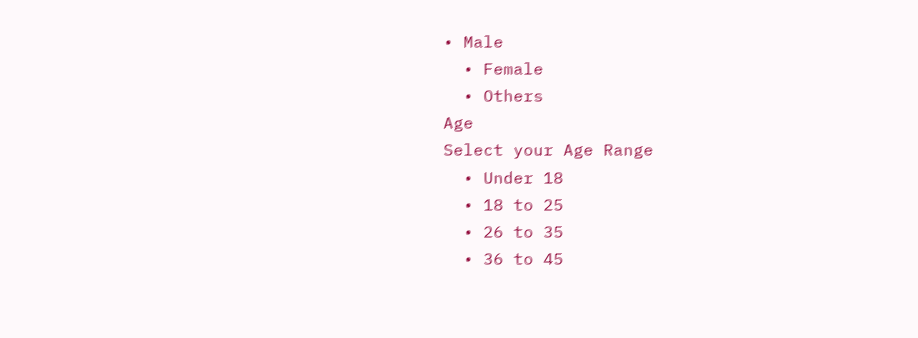• Male
  • Female
  • Others
Age
Select your Age Range
  • Under 18
  • 18 to 25
  • 26 to 35
  • 36 to 45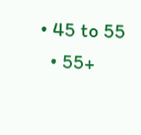• 45 to 55
  • 55+